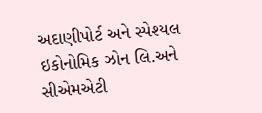અદાણીપોર્ટ અને સ્પેશ્યલ ઇકોનોમિક ઝોન લિ.અને સીએમએટી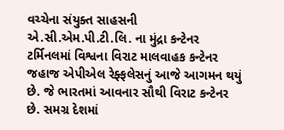વચ્ચેના સંયુક્ત સાહસની એ.સી.એમ.પી.ટી.લિ. ના મુંદ્રા કન્ટેનર ટર્મિનલમાં વિશ્વના વિરાટ માલવાહક કન્ટેનર જહાજ એપીએલ રેફ્ફલેસનું આજે આગમન થયું છે. જે ભારતમાં આવનાર સૌથી વિરાટ કન્ટેનર છે. સમગ્ર દેશમાં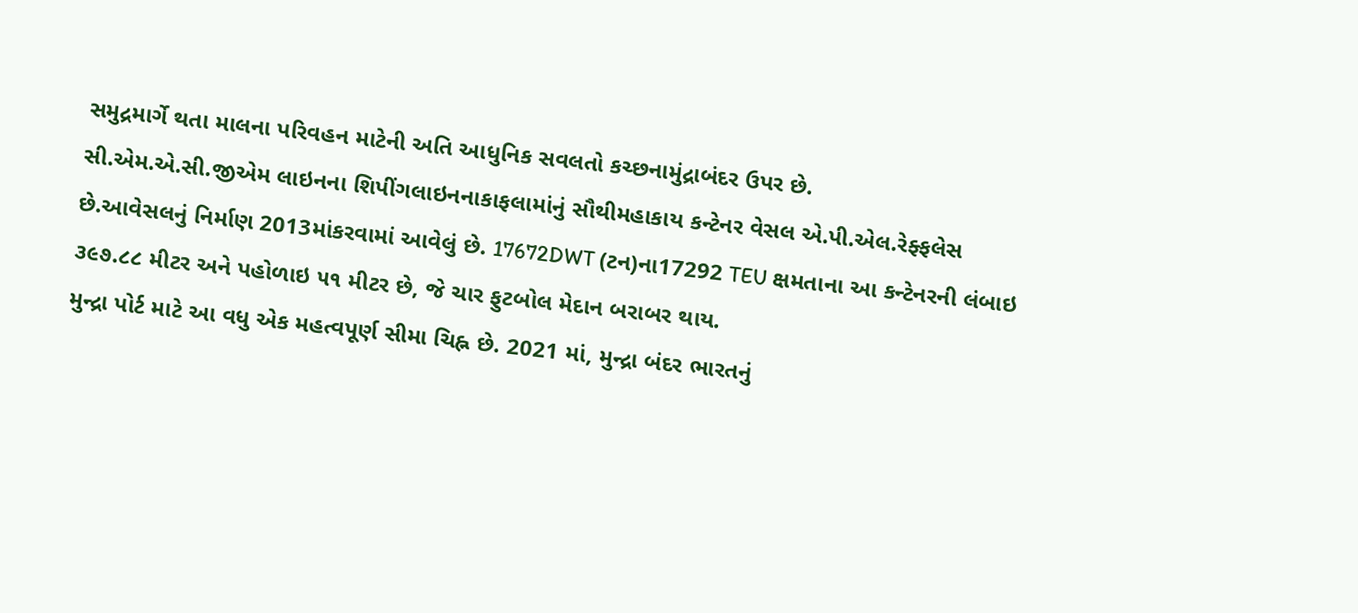સમુદ્રમાર્ગે થતા માલના પરિવહન માટેની અતિ આધુનિક સવલતો કચ્છનામુંદ્રાબંદર ઉપર છે.
સી.એમ.એ.સી.જીએમ લાઇનના શિપીંગલાઇનનાકાફલામાંનું સૌથીમહાકાય કન્ટેનર વેસલ એ.પી.એલ.રેફ્ફલેસ છે.આવેસલનું નિર્માણ 2013માંકરવામાં આવેલું છે. 17672DWT (ટન)ના17292 TEU ક્ષમતાના આ કન્ટેનરની લંબાઇ ૩૯૭.૮૮ મીટર અને પહોળાઇ ૫૧ મીટર છે, જે ચાર ફુટબોલ મેદાન બરાબર થાય.
મુન્દ્રા પોર્ટ માટે આ વધુ એક મહત્વપૂર્ણ સીમા ચિહ્ન છે. 2021 માં, મુન્દ્રા બંદર ભારતનું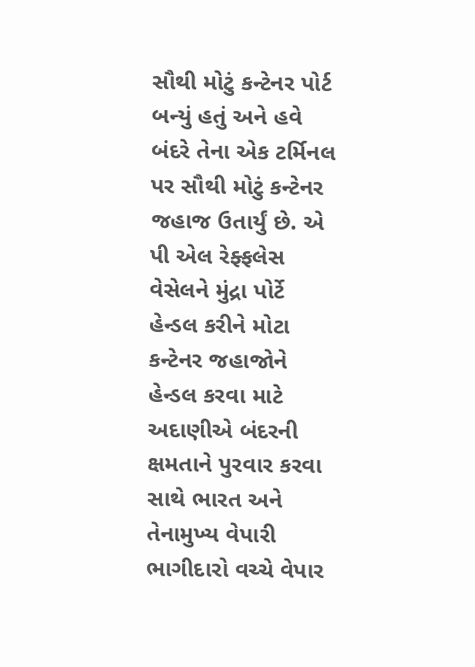સૌથી મોટું કન્ટેનર પોર્ટ બન્યું હતું અને હવે બંદરે તેના એક ટર્મિનલ પર સૌથી મોટું કન્ટેનર જહાજ ઉતાર્યું છે. એ પી એલ રેફ્ફલેસ વેસેલને મુંદ્રા પોર્ટે હેન્ડલ કરીને મોટા કન્ટેનર જહાજોને હેન્ડલ કરવા માટે અદાણીએ બંદરની ક્ષમતાને પુરવાર કરવા સાથે ભારત અને તેનામુખ્ય વેપારી ભાગીદારો વચ્ચે વેપાર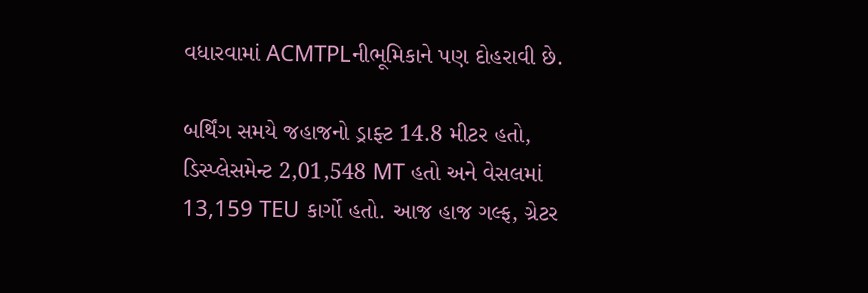વધારવામાં ACMTPLનીભૂમિકાને પણ દોહરાવી છે.

બર્થિંગ સમયે જહાજનો ડ્રાફ્ટ 14.8 મીટર હતો, ડિસ્પ્લેસમેન્ટ 2,01,548 MT હતો અને વેસલમાં 13,159 TEU કાર્ગો હતો. આજ હાજ ગલ્ફ, ગ્રેટર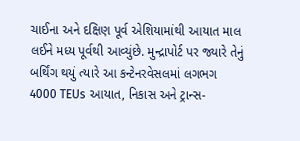ચાઈના અને દક્ષિણ પૂર્વ એશિયામાંથી આયાત માલ લઈને મધ્ય પૂર્વથી આવ્યુંછે. મુન્દ્રાપોર્ટ પર જ્યારે તેનું બર્થિંગ થયું ત્યારે આ કન્ટેનરવેસલમાં લગભગ 4000 TEUs આયાત, નિકાસ અને ટ્રાન્સ-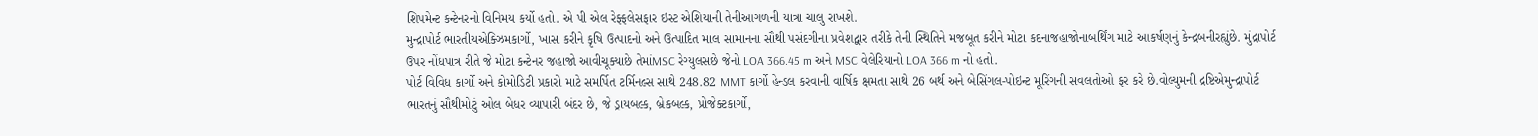શિપમેન્ટ કન્ટેનરનો વિનિમય કર્યો હતો. એ પી એલ રેફ્ફલેસફાર ઇસ્ટ એશિયાની તેનીઆગળની યાત્રા ચાલુ રાખશે.
મુન્દ્રાપોર્ટ ભારતીયએક્ઝિમકાર્ગો, ખાસ કરીને કૃષિ ઉત્પાદનો અને ઉત્પાદિત માલ સામાનના સૌથી પસંદગીના પ્રવેશદ્વાર તરીકે તેની સ્થિતિને મજબૂત કરીને મોટા કદનાજહાજોનાબર્થિંગ માટે આકર્ષણનું કેન્દ્રબનીરહ્યુંછે. મુંદ્રાપોર્ટ ઉપર નોંધપાત્ર રીતે જે મોટા કન્ટેનર જહાજો આવીચૂક્યાછે તેમાંMSC રેગ્યુલસછે જેનો LOA 366.45 m અને MSC વેલેરિયાનો LOA 366 m નો હતો.
પોર્ટ વિવિધ કાર્ગો અને કોમોડિટી પ્રકારો માટે સમર્પિત ટર્મિનલ્સ સાથે 248.82 MMT કાર્ગો હેન્ડલ કરવાની વાર્ષિક ક્ષમતા સાથે 26 બર્થ અને બેસિંગલ-પોઇન્ટ મૂરિંગની સવલતોઓ ફર કરે છે.વોલ્યુમની દ્રષ્ટિએમુન્દ્રાપોર્ટ ભારતનું સૌથીમોટું ઓલ બેધર વ્યાપારી બંદર છે, જે ડ્રાયબલ્ક, બ્રેકબલ્ક, પ્રોજેક્ટકાર્ગો,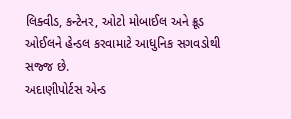લિક્વીડ, કન્ટેનર, ઓટો મોબાઈલ અને ક્રૂડ ઓઈલને હેન્ડલ કરવામાટે આધુનિક સગવડોથી સજ્જ છે.
અદાણીપોર્ટસ એન્ડ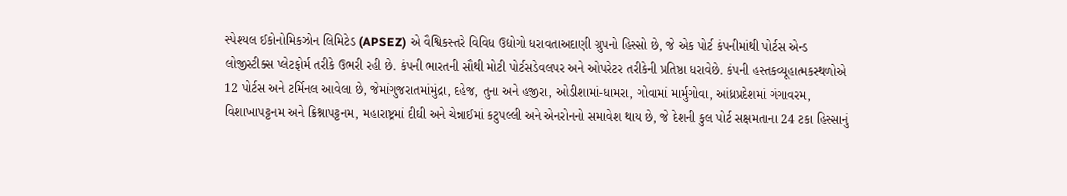સ્પેશ્યલ ઈકોનોમિકઝોન લિમિટેડ (APSEZ) એ વૈશ્વિકસ્તરે વિવિધ ઉદ્યોગો ધરાવતાઅદાણી ગ્રુપનો હિસ્સો છે, જે એક પોર્ટ કંપનીમાંથી પોર્ટસ એન્ડ લોજીસ્ટીક્સ પ્લેટફોર્મ તરીકે ઉભરી રહી છે. કંપની ભારતની સૌથી મોટી પોર્ટસડેવલપર અને ઓપરેટર તરીકેની પ્રતિષ્ઠા ધરાવેછે. કંપની હસ્તકવ્યૂહાત્મકસ્થળોએ 12 પોર્ટસ અને ટર્મિનલ આવેલા છે, જેમાંગુજરાતમાંમુંદ્રા, દહેજ, તુના અને હજીરા, ઓડીશામાં-ધામરા, ગોવામાં માર્મુગોવા, આંધ્રપ્રદેશમાં ગંગાવરમ, વિશાખાપટ્ટનમ અને ક્રિશ્નાપટ્ટનમ, મહારાષ્ટ્રમાં દીઘી અને ચેન્નાઈમાં કટુપલ્લી અને એનરોનનો સમાવેશ થાય છે, જે દેશની કુલ પોર્ટ સક્ષમતાના 24 ટકા હિસ્સાનું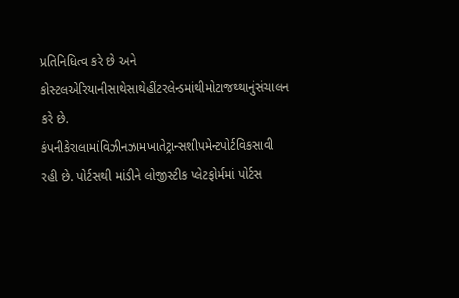પ્રતિનિધિત્વ કરે છે અને કોસ્ટલએરિયાનીસાથેસાથેહીંટરલેન્ડમાંથીમોટાજથ્થાનુંસંચાલન કરે છે.
કંપનીકેરાલામાંવિઝીનઝામખાતેટ્રાન્સશીપમેન્ટપોર્ટવિકસાવી રહી છે. પોર્ટસથી માંડીને લોજીસ્ટીક પ્લેટફોર્મમાં પોર્ટસ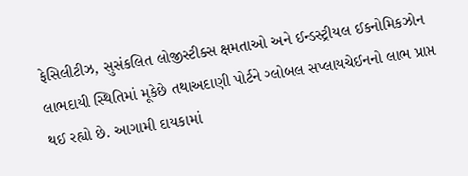ફેસિલીટીઝ, સુસંકલિત લોજીસ્ટીક્સ ક્ષમતાઓ અને ઈન્ડસ્ટ્રીયલ ઈકનોમિકઝોન લાભદાયી સ્થિતિમાં મૂકેછે તથાઅદાણી પોર્ટને ગ્લોબલ સપ્લાયચેઈનનો લાભ પ્રાપ્ત થઈ રહ્યો છે. આગામી દાયકામાં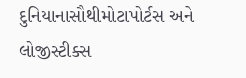દુનિયાનાસૌથીમોટાપોર્ટસ અને લોજીસ્ટીક્સ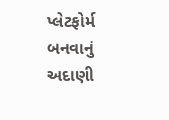પ્લેટફોર્મ બનવાનું અદાણી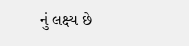નું લક્ષ્ય છે